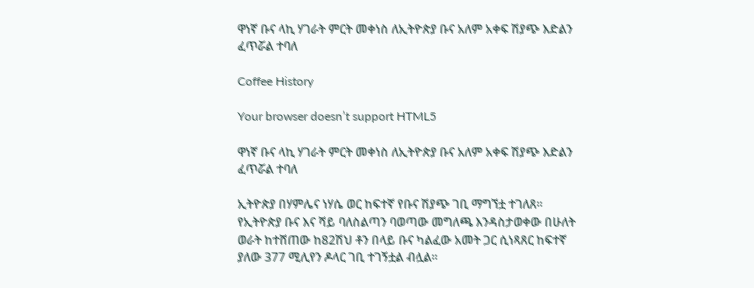ዋነኛ ቡና ላኪ ሃገራት ምርት መቀነስ ለኢትዮጵያ ቡና አለም አቀፍ ሽያጭ እድልን ፈጥሯል ተባለ

Coffee History

Your browser doesn’t support HTML5

ዋነኛ ቡና ላኪ ሃገራት ምርት መቀነስ ለኢትዮጵያ ቡና አለም አቀፍ ሽያጭ እድልን ፈጥሯል ተባለ

ኢትዮጵያ በሃምሌና ነሃሴ ወር ከፍተኛ የቡና ሽያጭ ገቢ ማግኘቷ ተገለጸ፡፡ የኢትዮጵያ ቡና እና ሻይ ባለስልጣን ባወጣው መግለጫ እንዳስታወቀው በሁለት ወራት ከተሸጠው ከ82ሽህ ቶን በላይ ቡና ካልፈው አመት ጋር ሲነጻጸር ከፍተኛ ያለው 377 ሚሊየን ዶላር ገቢ ተገኝቷል ብሏል፡፡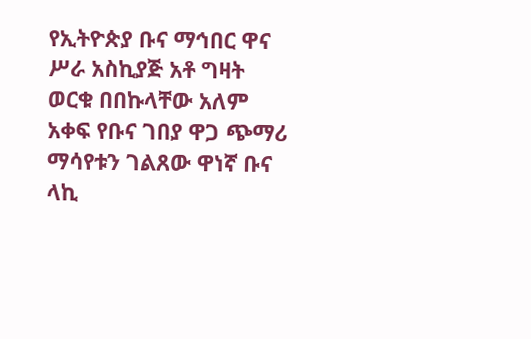የኢትዮጵያ ቡና ማኅበር ዋና ሥራ አስኪያጅ አቶ ግዛት ወርቁ በበኩላቸው አለም አቀፍ የቡና ገበያ ዋጋ ጭማሪ ማሳየቱን ገልጸው ዋነኛ ቡና ላኪ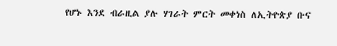የሆኑ እንደ ብራዚል ያሉ ሃገራት ምርት መቀነስ ለኢትዮጵያ ቡና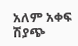አለም አቀፍ ሽያጭ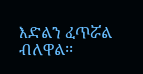እድልን ፈጥሯል ብለዋል፡፡